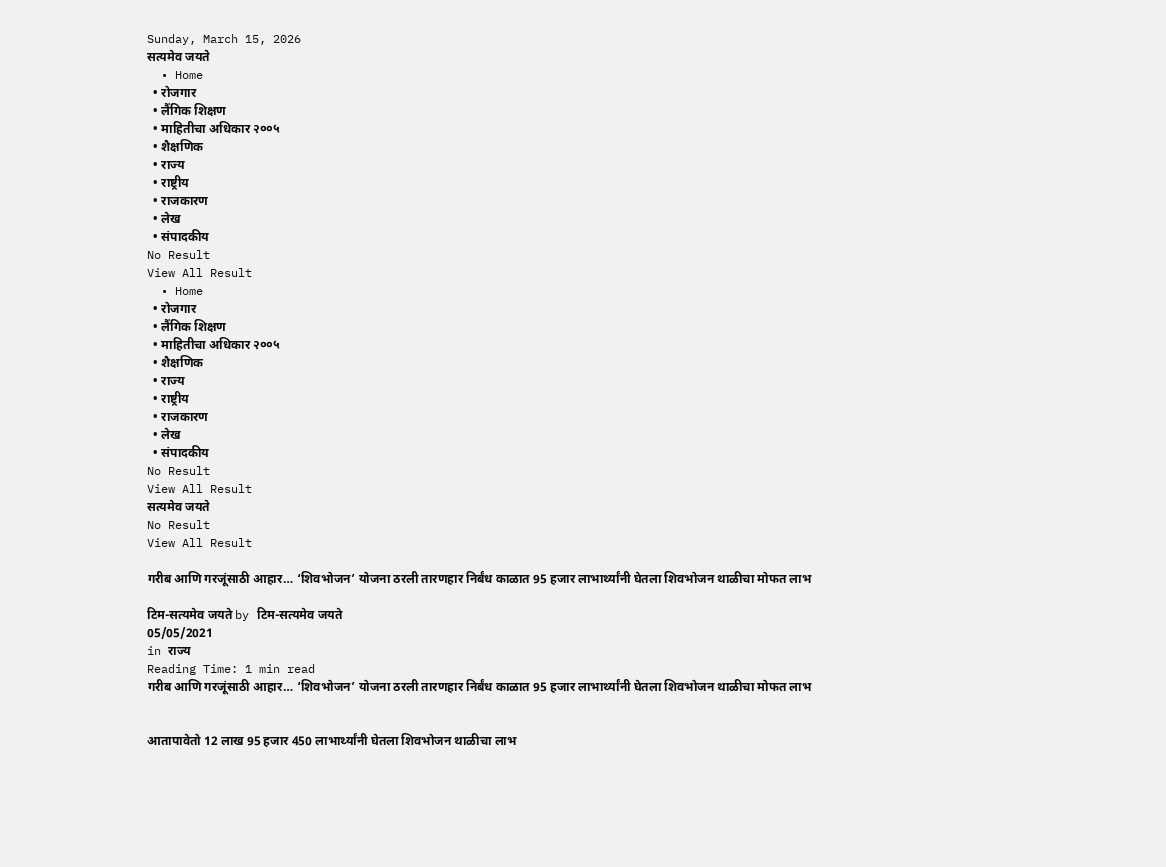Sunday, March 15, 2026
सत्यमेव जयते
  • Home
  • रोजगार
  • लैंगिक शिक्षण
  • माहितीचा अधिकार २००५
  • शैक्षणिक
  • राज्य
  • राष्ट्रीय
  • राजकारण
  • लेख
  • संपादकीय
No Result
View All Result
  • Home
  • रोजगार
  • लैंगिक शिक्षण
  • माहितीचा अधिकार २००५
  • शैक्षणिक
  • राज्य
  • राष्ट्रीय
  • राजकारण
  • लेख
  • संपादकीय
No Result
View All Result
सत्यमेव जयते
No Result
View All Result

गरीब आणि गरजूंसाठी आहार… ‘शिवभोजन’ योजना ठरली तारणहार निर्बंध काळात 95 हजार लाभार्थ्यांनी घेतला शिवभोजन थाळीचा मोफत लाभ

टिम-सत्यमेव जयते by टिम-सत्यमेव जयते
05/05/2021
in राज्य
Reading Time: 1 min read
गरीब आणि गरजूंसाठी आहार… ‘शिवभोजन’ योजना ठरली तारणहार निर्बंध काळात 95 हजार लाभार्थ्यांनी घेतला शिवभोजन थाळीचा मोफत लाभ


आतापावेतो 12 लाख 95 हजार 450 लाभार्थ्यांनी घेतला शिवभोजन थाळीचा लाभ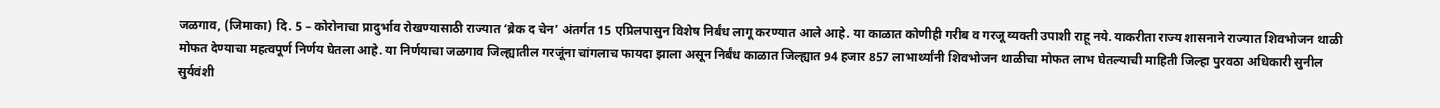जळगाव, (जिमाका) दि. 5 – कोरोनाचा प्रादुर्भाव रोखण्यासाठी राज्यात ‘ब्रेक द चेन’ अंतर्गत 15 एप्रिलपासुन विशेष निर्बंध लागू करण्यात आले आहे. या काळात कोणीही गरीब व गरजू व्यक्ती उपाशी राहू नये. याकरीता राज्य शासनाने राज्यात शिवभोजन थाळी मोफत देण्याचा महत्वपूर्ण निर्णय घेतला आहे. या निर्णयाचा जळगाव जिल्ह्यातील गरजूंना चांगलाच फायदा झाला असून निर्बंध काळात जिल्ह्यात 94 हजार 857 लाभार्थ्यांनी शिवभोजन थाळीचा मोफत लाभ घेतल्याची माहिती जिल्हा पुरवठा अधिकारी सुनील सुर्यवंशी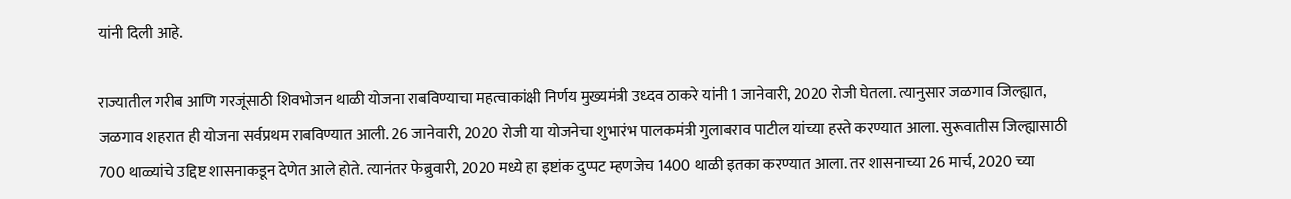यांनी दिली आहे.

राज्यातील गरीब आणि गरजूंसाठी शिवभोजन थाळी योजना राबविण्याचा महत्वाकांक्षी निर्णय मुख्यमंत्री उध्दव ठाकरे यांनी 1 जानेवारी, 2020 रोजी घेतला. त्यानुसार जळगाव जिल्ह्यात, जळगाव शहरात ही योजना सर्वप्रथम राबविण्यात आली. 26 जानेवारी, 2020 रोजी या योजनेचा शुभारंभ पालकमंत्री गुलाबराव पाटील यांच्या हस्ते करण्यात आला. सुरूवातीस जिल्ह्यासाठी 700 थाळ्यांचे उद्दिष्ट शासनाकडून देणेत आले होते. त्यानंतर फेब्रुवारी, 2020 मध्ये हा इष्टांक दुप्पट म्हणजेच 1400 थाळी इतका करण्यात आला. तर शासनाच्या 26 मार्च, 2020 च्या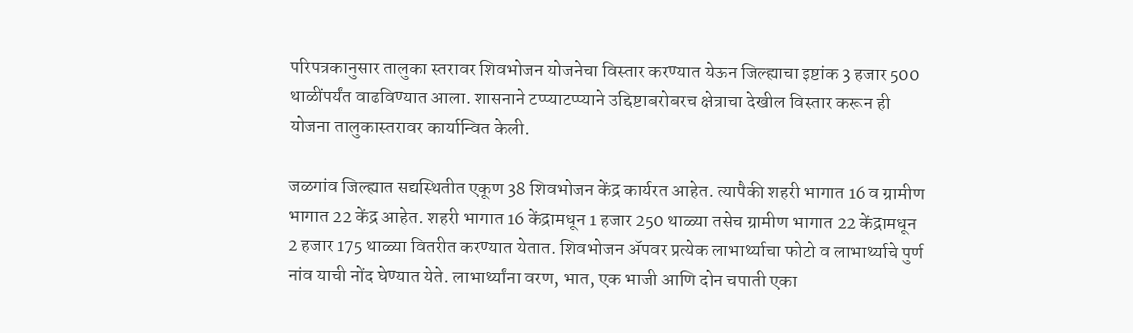परिपत्रकानुसार तालुका स्तरावर शिवभोजन योजनेचा विस्तार करण्यात येऊन जिल्ह्याचा इष्टांक 3 हजार 500 थाळींपर्यंत वाढविण्यात आला. शासनाने टप्प्याटप्प्याने उद्दिष्टाबरोबरच क्षेत्राचा देखील विस्तार करून ही योजना तालुकास्तरावर कार्यान्वित केली.

जळगांव जिल्ह्यात सद्यस्थितीत एकूण 38 शिवभोजन केंद्र कार्यरत आहेत. त्यापैकी शहरी भागात 16 व ग्रामीण भागात 22 केंद्र आहेत. शहरी भागात 16 केंद्रामधून 1 हजार 250 थाळ्या तसेच ग्रामीण भागात 22 केंद्रामधून 2 हजार 175 थाळ्या वितरीत करण्यात येतात. शिवभोजन ॲपवर प्रत्येक लाभार्थ्याचा फोटो व लाभार्थ्याचे पुर्ण नांव याची नोंद घेण्यात येते. लाभार्थ्यांना वरण, भात, एक भाजी आणि दोन चपाती एका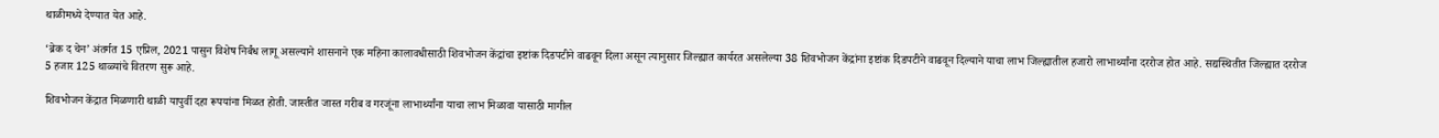थाळीमध्ये देण्यात येत आहे.

‘ब्रेक द चेन’ अंतर्गत 15 एप्रिल, 2021 पासुन विशेष निर्बंध लागू असल्याने शासनाने एक महिना कालावधीसाठी शिवभोजन केंद्रांचा इष्टांक दिडपटीने वाढवून दिला असून त्यानुसार जिल्ह्यात कार्यरत असलेल्या 38 शिवभोजन केंद्रांना इष्टांक दिडपटीने वाढवून दिल्याने याचा लाभ जिल्ह्यातील हजारो लाभार्थ्यांना दररोज होत आहे. सद्यस्थितीत जिल्ह्यात दररोज 5 हजार 125 थाळ्यांचे वितरण सुरू आहे.

शिवभोजन केंद्रात मिळणारी थाळी यापुर्वी दहा रूपयांना मिळत होती. जास्तीत जास्त गरीब व गरजूंना लाभार्थ्यांना याचा लाभ मिळावा यासाठी मागील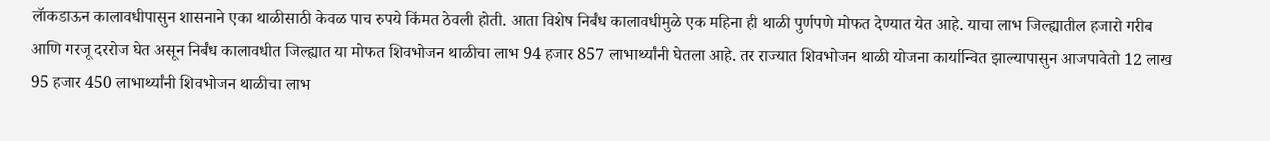लॅाकडाऊन कालावधीपासुन शासनाने एका थाळीसाठी केवळ पाच रुपये किंमत ठेवली होती. आता विशेष निर्बंध कालावधीमुळे एक महिना ही थाळी पुर्णपणे मोफत देण्यात येत आहे. याचा लाभ जिल्ह्यातील हजारो गरीब आणि गरजू दररोज घेत असून निर्बंध कालावधीत जिल्ह्यात या मोफत शिवभोजन थाळीचा लाभ 94 हजार 857 लाभार्थ्यांनी घेतला आहे. तर राज्यात शिवभोजन थाळी योजना कार्यान्वित झाल्यापासुन आजपावेतो 12 लाख 95 हजार 450 लाभार्थ्यांनी शिवभोजन थाळीचा लाभ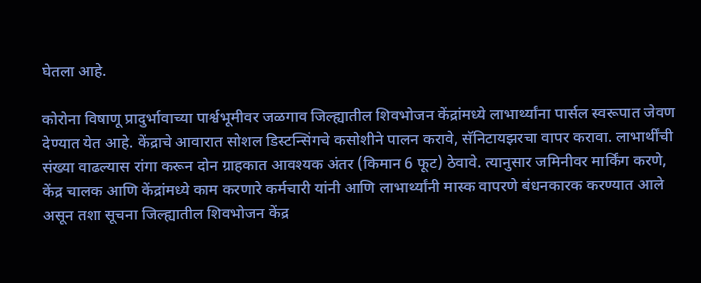घेतला आहे.

कोरोना विषाणू प्रादुर्भावाच्या पार्श्वभूमीवर जळगाव जिल्ह्यातील शिवभोजन केंद्रांमध्ये लाभार्थ्यांना पार्सल स्वरूपात जेवण देण्यात येत आहे. केंद्राचे आवारात सोशल डिस्टन्सिंगचे कसोशीने पालन करावे, सॅनिटायझरचा वापर करावा. लाभार्थींची संख्या वाढल्यास रांगा करून दोन ग्राहकात आवश्यक अंतर (किमान 6 फूट) ठेवावे. त्यानुसार जमिनीवर मार्किंग करणे, केंद्र चालक आणि केंद्रांमध्ये काम करणारे कर्मचारी यांनी आणि लाभार्थ्यांनी मास्क वापरणे बंधनकारक करण्यात आले असून तशा सूचना जिल्ह्यातील शिवभोजन केंद्र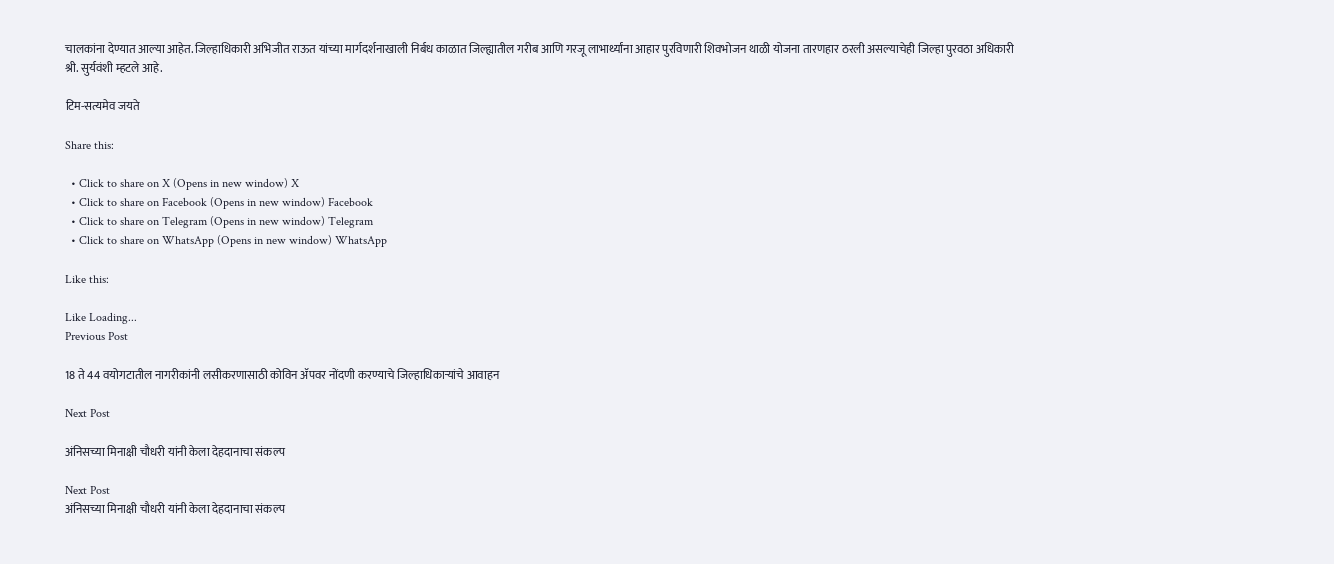चालकांना देण्यात आल्या आहेत. जिल्हाधिकारी अभिजीत राऊत यांच्या मार्गदर्शनाखाली निर्बध काळात जिल्ह्यातील गरीब आणि गरजू लाभार्थ्यांना आहार पुरविणारी शिवभोजन थाळी योजना तारणहार ठरली असल्याचेही जिल्हा पुरवठा अधिकारी श्री. सुर्यवंशी म्हटले आहे.

टिम-सत्यमेव जयते

Share this:

  • Click to share on X (Opens in new window) X
  • Click to share on Facebook (Opens in new window) Facebook
  • Click to share on Telegram (Opens in new window) Telegram
  • Click to share on WhatsApp (Opens in new window) WhatsApp

Like this:

Like Loading...
Previous Post

18 ते 44 वयोगटातील नागरीकांनी लसीकरणासाठी कोविन ॲपवर नोंदणी करण्याचे जिल्हाधिकाऱ्यांचे आवाहन

Next Post

अंनिसच्या मिनाक्षी चौधरी यांनी केला देहदानाचा संकल्प

Next Post
अंनिसच्या मिनाक्षी चौधरी यांनी केला देहदानाचा संकल्प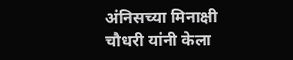अंनिसच्या मिनाक्षी चौधरी यांनी केला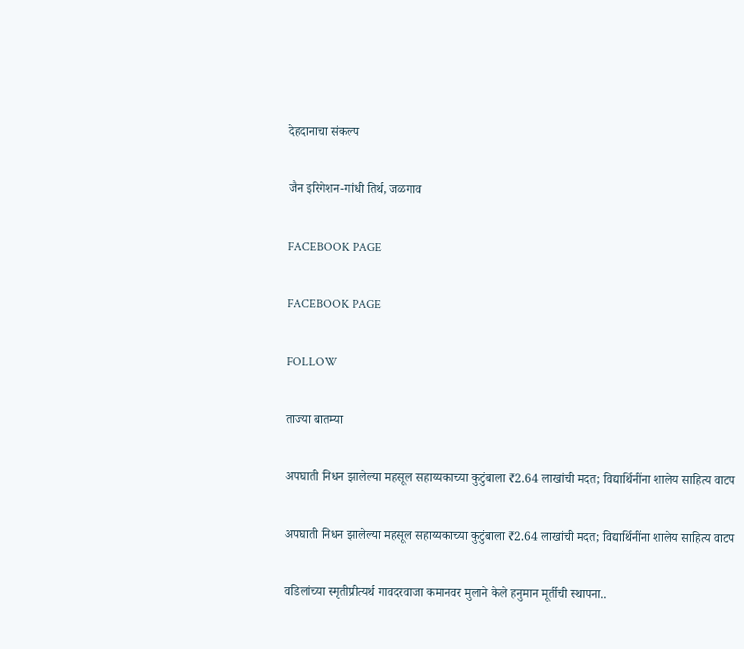देहदानाचा संकल्प

जैन इरिगेशन-गांधी तिर्थ, जळगाव

FACEBOOK PAGE

FACEBOOK PAGE

FOLLOW

ताज्या बातम्या

अपघाती निधन झालेल्या महसूल सहाय्यकाच्या कुटुंबाला ₹2.64 लाखांची मदत; विद्यार्थिनींना शालेय साहित्य वाटप

अपघाती निधन झालेल्या महसूल सहाय्यकाच्या कुटुंबाला ₹2.64 लाखांची मदत; विद्यार्थिनींना शालेय साहित्य वाटप

वडिलांच्या स्मृतीप्रीत्यर्थ गावदरवाजा कमानवर मुलाने केले हनुमान मूर्तीची स्थापना..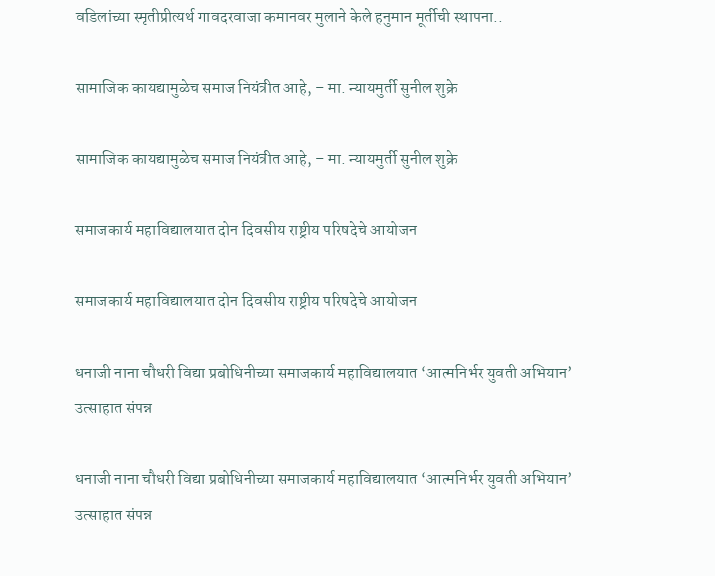वडिलांच्या स्मृतीप्रीत्यर्थ गावदरवाजा कमानवर मुलाने केले हनुमान मूर्तीची स्थापना..

सामाजिक कायद्यामुळेच समाज नियंत्रीत आहे, – मा. न्यायमुर्ती सुनील शुक्रे

सामाजिक कायद्यामुळेच समाज नियंत्रीत आहे, – मा. न्यायमुर्ती सुनील शुक्रे

समाजकार्य महाविद्यालयात दोन दिवसीय राष्ट्रीय परिषदेचे आयोजन

समाजकार्य महाविद्यालयात दोन दिवसीय राष्ट्रीय परिषदेचे आयोजन

धनाजी नाना चौधरी विद्या प्रबोधिनीच्या समाजकार्य महाविद्यालयात ‘आत्मनिर्भर युवती अभियान’ उत्साहात संपन्न

धनाजी नाना चौधरी विद्या प्रबोधिनीच्या समाजकार्य महाविद्यालयात ‘आत्मनिर्भर युवती अभियान’ उत्साहात संपन्न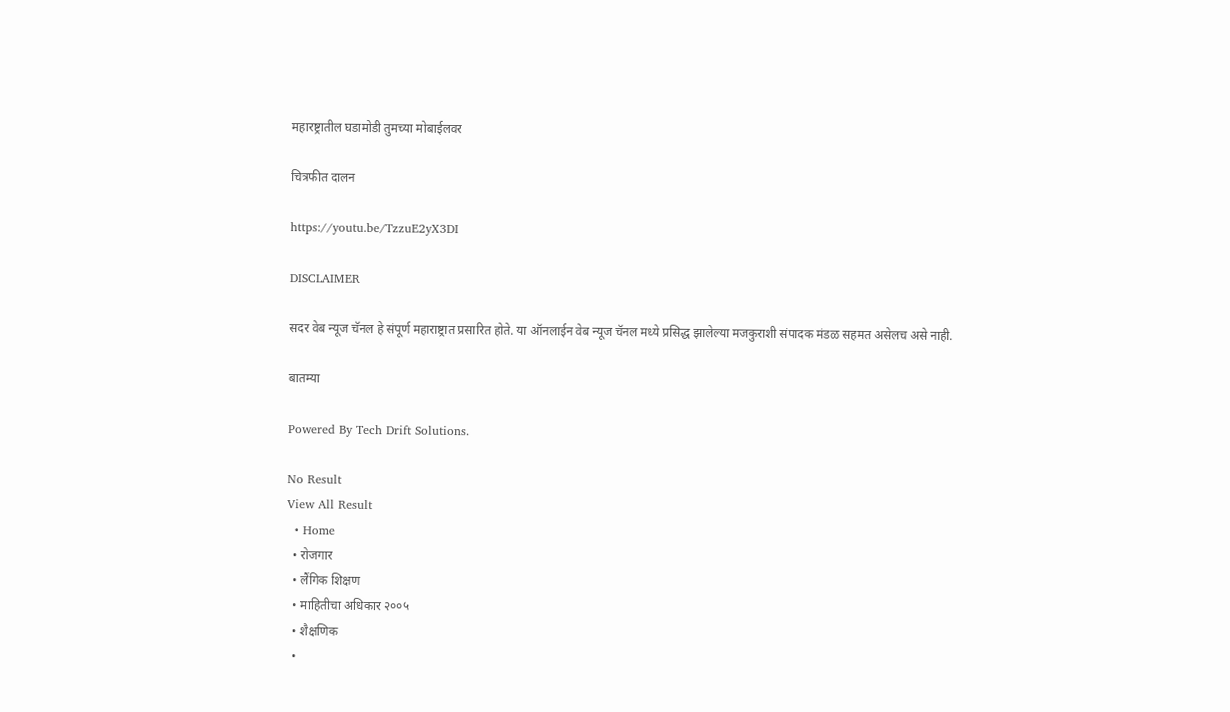महारष्ट्रातील घडामोडी तुमच्या मोबाईलवर

चित्रफीत दालन

https://youtu.be/TzzuE2yX3DI

DISCLAIMER

सदर वेब न्यूज चॅनल हे संपूर्ण महाराष्ट्रात प्रसारित होते. या ऑनलाईन वेब न्यूज चॅनल मध्ये प्रसिद्ध झालेल्या मजकुराशी संपादक मंडळ सहमत असेलच असे नाही.

बातम्या

Powered By Tech Drift Solutions.

No Result
View All Result
  • Home
  • रोजगार
  • लैंगिक शिक्षण
  • माहितीचा अधिकार २००५
  • शैक्षणिक
  •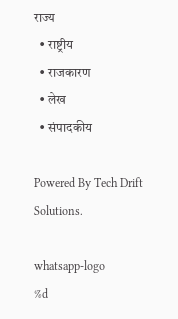राज्य
  • राष्ट्रीय
  • राजकारण
  • लेख
  • संपादकीय

Powered By Tech Drift Solutions.

whatsapp-logo
%d